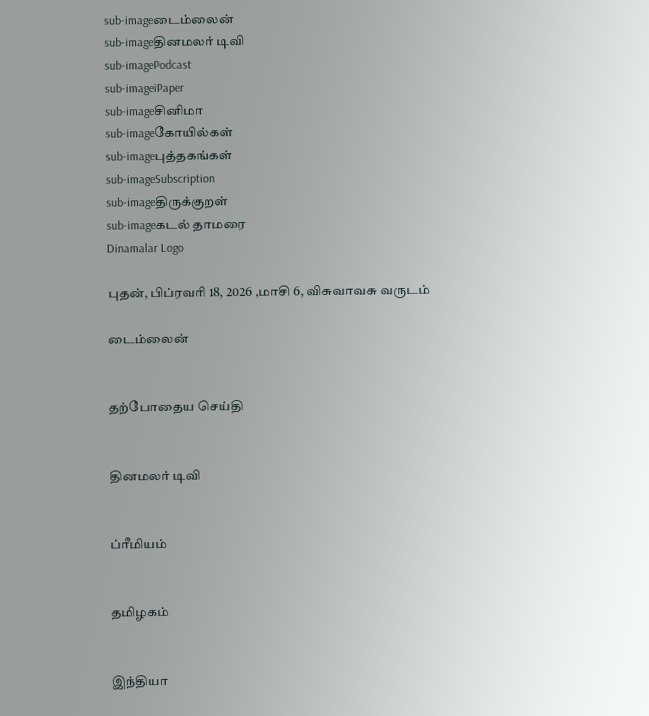sub-imageடைம்லைன்
sub-imageதினமலர் டிவி
sub-imagePodcast
sub-imageiPaper
sub-imageசினிமா
sub-imageகோயில்கள்
sub-imageபுத்தகங்கள்
sub-imageSubscription
sub-imageதிருக்குறள்
sub-imageகடல் தாமரை
Dinamalar Logo

புதன், பிப்ரவரி 18, 2026 ,மாசி 6, விசுவாவசு வருடம்

டைம்லைன்


தற்போதைய செய்தி


தினமலர் டிவி


ப்ரீமியம்


தமிழகம்


இந்தியா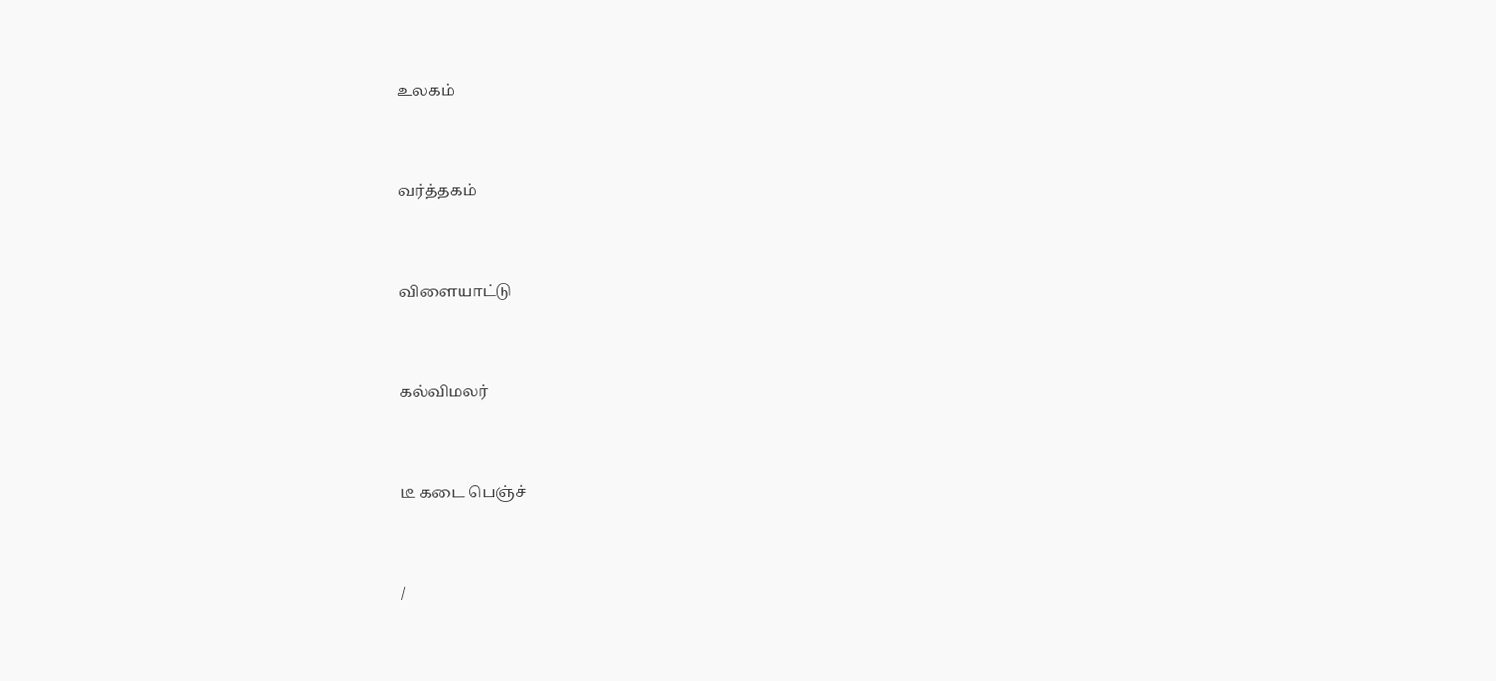உலகம்


வர்த்தகம்


விளையாட்டு


கல்விமலர்


டீ கடை பெஞ்ச்


/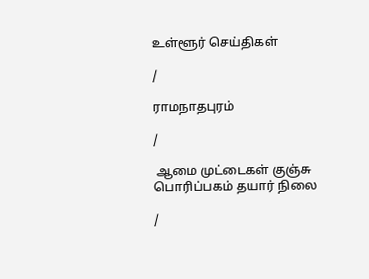உள்ளூர் செய்திகள்

/

ராமநாதபுரம்

/

 ஆமை முட்டைகள் குஞ்சு பொரிப்பகம் தயார் நிலை

/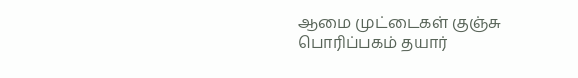ஆமை முட்டைகள் குஞ்சு பொரிப்பகம் தயார்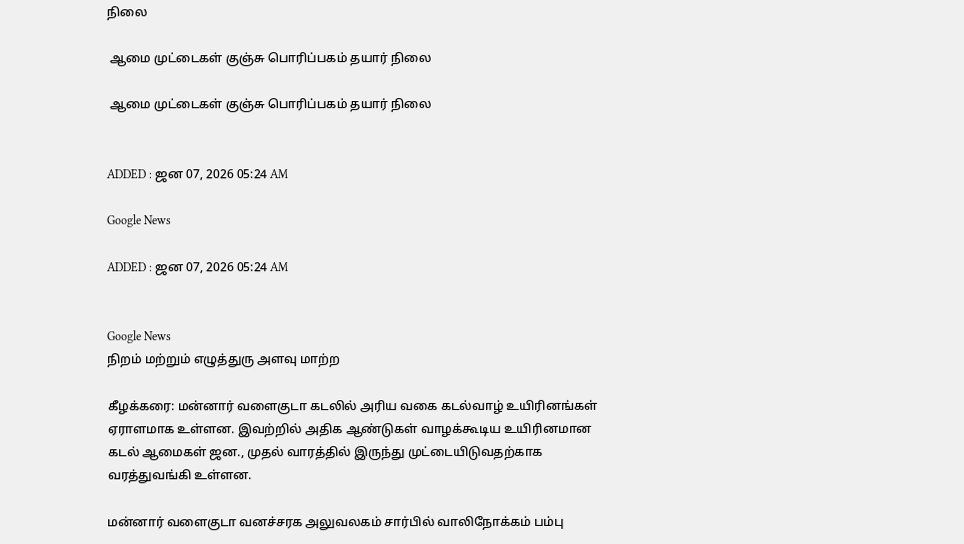நிலை

 ஆமை முட்டைகள் குஞ்சு பொரிப்பகம் தயார் நிலை

 ஆமை முட்டைகள் குஞ்சு பொரிப்பகம் தயார் நிலை


ADDED : ஜன 07, 2026 05:24 AM

Google News

ADDED : ஜன 07, 2026 05:24 AM


Google News
நிறம் மற்றும் எழுத்துரு அளவு மாற்ற

கீழக்கரை: மன்னார் வளைகுடா கடலில் அரிய வகை கடல்வாழ் உயிரினங்கள் ஏராளமாக உள்ளன. இவற்றில் அதிக ஆண்டுகள் வாழக்கூடிய உயிரினமான கடல் ஆமைகள் ஜன., முதல் வாரத்தில் இருந்து முட்டையிடுவதற்காக வரத்துவங்கி உள்ளன.

மன்னார் வளைகுடா வனச்சரக அலுவலகம் சார்பில் வாலிநோக்கம் பம்பு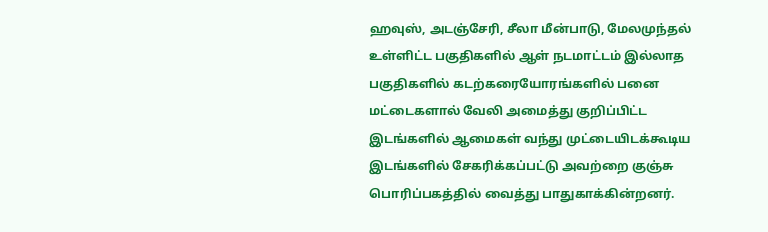ஹவுஸ், அடஞ்சேரி, சீலா மீன்பாடு, மேலமுந்தல் உள்ளிட்ட பகுதிகளில் ஆள் நடமாட்டம் இல்லாத பகுதிகளில் கடற்கரையோரங்களில் பனை மட்டைகளால் வேலி அமைத்து குறிப்பிட்ட இடங்களில் ஆமைகள் வந்து முட்டையிடக்கூடிய இடங்களில் சேகரிக்கப்பட்டு அவற்றை குஞ்சு பொரிப்பகத்தில் வைத்து பாதுகாக்கின்றனர்.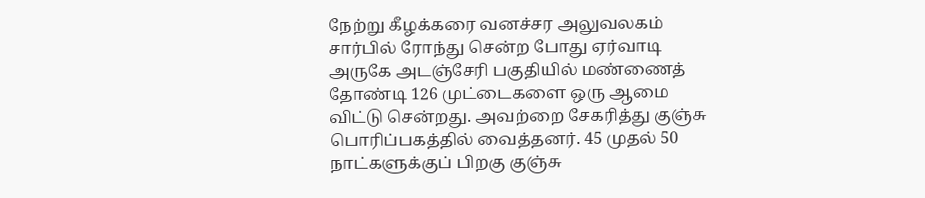நேற்று கீழக்கரை வனச்சர அலுவலகம் சார்பில் ரோந்து சென்ற போது ஏர்வாடி அருகே அடஞ்சேரி பகுதியில் மண்ணைத் தோண்டி 126 முட்டைகளை ஒரு ஆமை விட்டு சென்றது. அவற்றை சேகரித்து குஞ்சு பொரிப்பகத்தில் வைத்தனர். 45 முதல் 50 நாட்களுக்குப் பிறகு குஞ்சு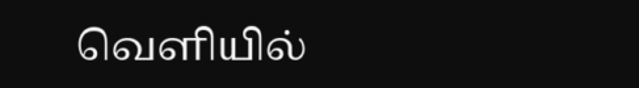வெளியில்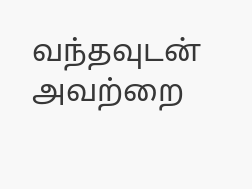வந்தவுடன் அவற்றை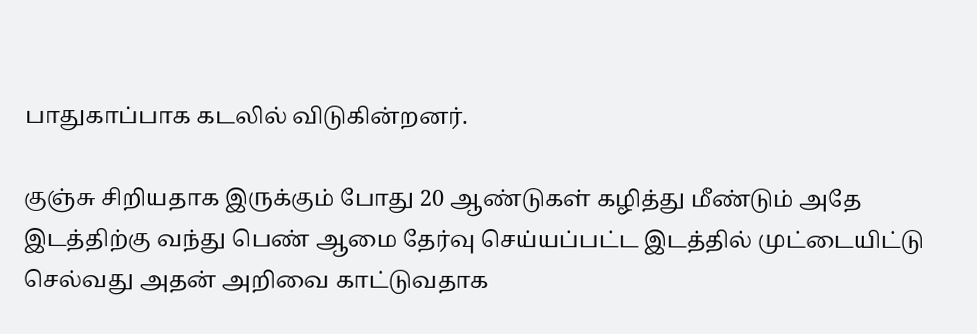பாதுகாப்பாக கடலில் விடுகின்றனர்.

குஞ்சு சிறியதாக இருக்கும் போது 20 ஆண்டுகள் கழித்து மீண்டும் அதே இடத்திற்கு வந்து பெண் ஆமை தேர்வு செய்யப்பட்ட இடத்தில் முட்டையிட்டு செல்வது அதன் அறிவை காட்டுவதாக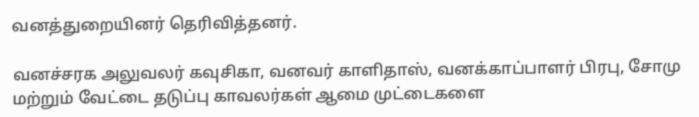வனத்துறையினர் தெரிவித்தனர்.

வனச்சரக அலுவலர் கவுசிகா, வனவர் காளிதாஸ், வனக்காப்பாளர் பிரபு, சோமு மற்றும் வேட்டை தடுப்பு காவலர்கள் ஆமை முட்டைகளை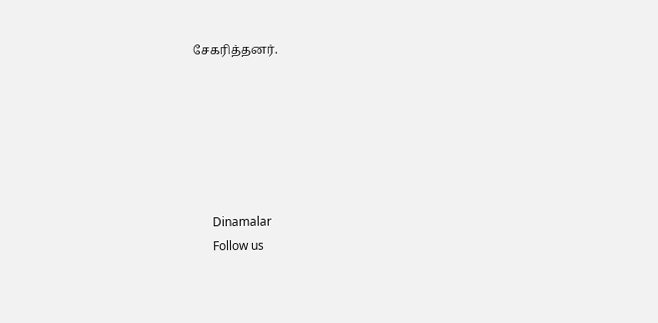சேகரித்தனர்.






      Dinamalar
      Follow us